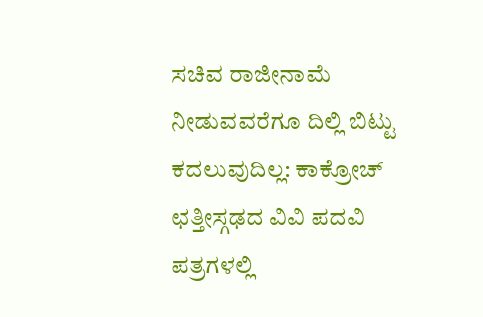ಸಚಿವ ರಾಜೀನಾಮೆ ನೀಡುವವರೆಗೂ ದಿಲ್ಲಿ ಬಿಟ್ಟು ಕದಲುವುದಿಲ್ಲ: ಕಾಕ್ರೋಚ್
ಛತ್ತೀಸ್ಗಢದ ವಿವಿ ಪದವಿ ಪತ್ರಗಳಲ್ಲಿ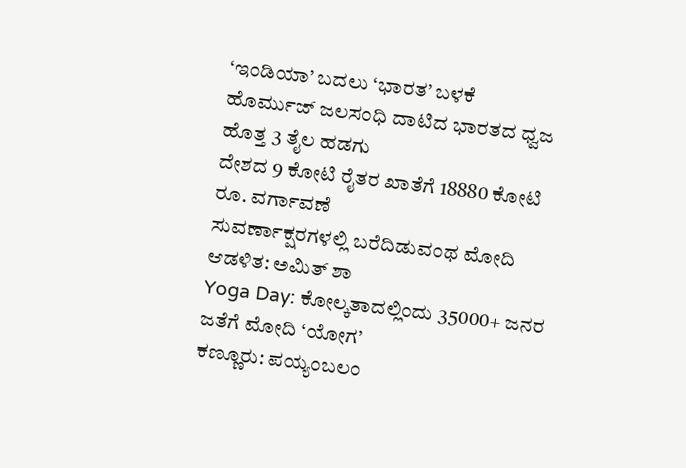‘ಇಂಡಿಯಾ’ ಬದಲು ‘ಭಾರತ’ ಬಳಕೆ
ಹೊರ್ಮುಜ್ ಜಲಸಂಧಿ ದಾಟಿದ ಭಾರತದ ಧ್ವಜ ಹೊತ್ತ 3 ತೈಲ ಹಡಗು
ದೇಶದ 9 ಕೋಟಿ ರೈತರ ಖಾತೆಗೆ 18880 ಕೋಟಿ ರೂ. ವರ್ಗಾವಣೆ
ಸುವರ್ಣಾಕ್ಷರಗಳಲ್ಲಿ ಬರೆದಿಡುವಂಥ ಮೋದಿ ಆಡಳಿತ: ಅಮಿತ್ ಶಾ
Yoga Day: ಕೋಲ್ಕತಾದಲ್ಲಿಂದು 35000+ ಜನರ ಜತೆಗೆ ಮೋದಿ ‘ಯೋಗ’
ಕಣ್ಣೂರು: ಪಯ್ಯಂಬಲಂ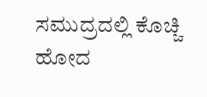ಸಮುದ್ರದಲ್ಲಿ ಕೊಚ್ಚಿ ಹೋದ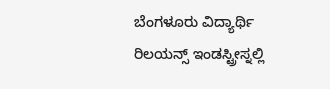ಬೆಂಗಳೂರು ವಿದ್ಯಾರ್ಥಿ
ರಿಲಯನ್ಸ್ ಇಂಡಸ್ಟ್ರೀಸ್ನಲ್ಲಿ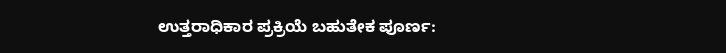ಉತ್ತರಾಧಿಕಾರ ಪ್ರಕ್ರಿಯೆ ಬಹುತೇಕ ಪೂರ್ಣ: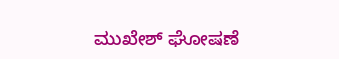ಮುಖೇಶ್ ಘೋಷಣೆ